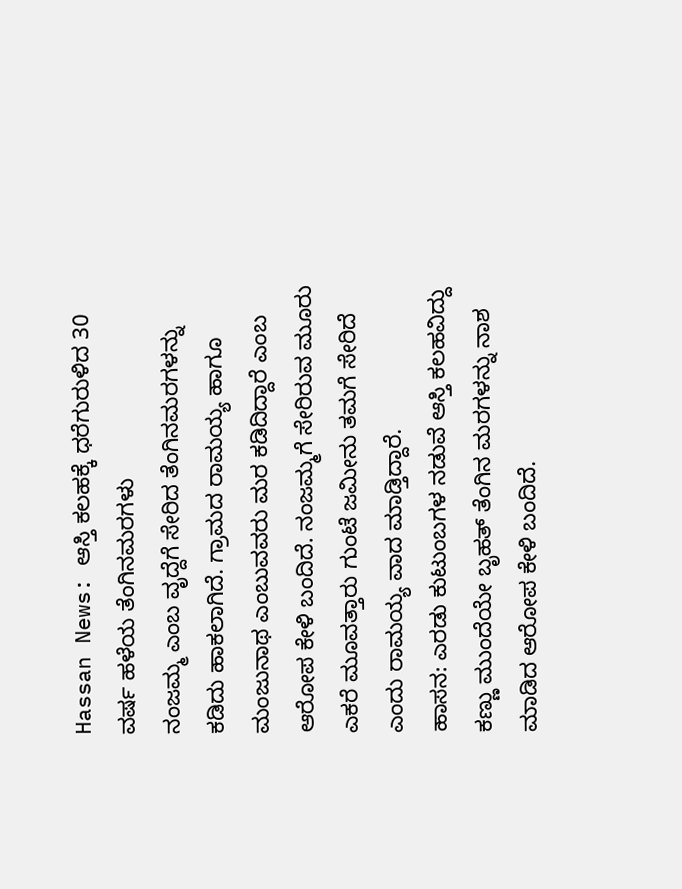Hassan News: ಆಸ್ತಿ ಕಲಹಕ್ಕೆ ಧರೆಗುರುಳಿದ 30 ವರ್ಷ ಹಳೆಯ ತೆಂಗಿನಮರಗಳು
ನಂಜಮ್ಮ ಎಂಬ ವೃದ್ದೆಗೆ ಸೇರಿದ ತೆಂಗಿನಮರಗಳನ್ನು ಕಡಿದು ಹಾಕಲಾಗಿದೆ. ಗ್ರಾಮದ ರಾಮಯ್ಯ ಹಾಗೂ ಮಂಜುನಾಥ ಎಂಬುವವರು ಮರ ಕಡಿದಿದ್ದಾರೆ ಎಂಬ ಆರೋಪ ಕೇಳಿ ಬಂದಿದೆ. ನಂಜಮ್ಮಗೆ ಸೇರಿರುವ ಮೂರು ಎಕರೆ ಮೂವತ್ತಾರು ಗುಂಟೆ ಜಮೀನು ತಮಗೆ ಸೇರಿದೆ ಎಂದು ರಾಮಯ್ಯ ವಾದ ಮಾಡ್ತಿದ್ದಾರೆ.
ಹಾಸನ: ಎರಡು ಕುಟುಂಬಗಳ ನಡುವೆ ಆಸ್ತಿ ಕಲಹವಿದ್ದು ಕಣ್ಣು ಮುಂದೆಯೇ ಬೃಹತ್ ತೆಂಗಿನ ಮರಗಳನ್ನು ನಾಶ ಮಾಡಿದ ಆರೋಪ ಕೇಳಿ ಬಂದಿದೆ.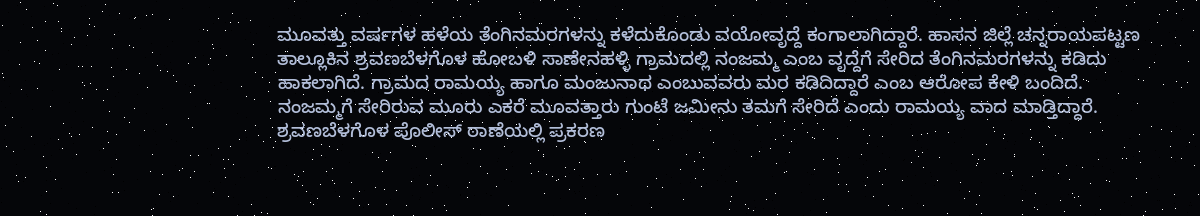ಮೂವತ್ತು ವರ್ಷಗಳ ಹಳೆಯ ತೆಂಗಿನಮರಗಳನ್ನು ಕಳೆದುಕೊಂಡು ವಯೋವೃದ್ದೆ ಕಂಗಾಲಾಗಿದ್ದಾರೆ. ಹಾಸನ ಜಿಲ್ಲೆ ಚನ್ನರಾಯಪಟ್ಟಣ ತಾಲ್ಲೂಕಿನ ಶ್ರವಣಬೆಳಗೊಳ ಹೋಬಳಿ ಸಾಣೇನಹಳ್ಳಿ ಗ್ರಾಮದಲ್ಲಿ ನಂಜಮ್ಮ ಎಂಬ ವೃದ್ದೆಗೆ ಸೇರಿದ ತೆಂಗಿನಮರಗಳನ್ನು ಕಡಿದು ಹಾಕಲಾಗಿದೆ. ಗ್ರಾಮದ ರಾಮಯ್ಯ ಹಾಗೂ ಮಂಜುನಾಥ ಎಂಬುವವರು ಮರ ಕಡಿದಿದ್ದಾರೆ ಎಂಬ ಆರೋಪ ಕೇಳಿ ಬಂದಿದೆ. ನಂಜಮ್ಮಗೆ ಸೇರಿರುವ ಮೂರು ಎಕರೆ ಮೂವತ್ತಾರು ಗುಂಟೆ ಜಮೀನು ತಮಗೆ ಸೇರಿದೆ ಎಂದು ರಾಮಯ್ಯ ವಾದ ಮಾಡ್ತಿದ್ದಾರೆ. ಶ್ರವಣಬೆಳಗೊಳ ಪೊಲೀಸ್ ಠಾಣೆಯಲ್ಲಿ ಪ್ರಕರಣ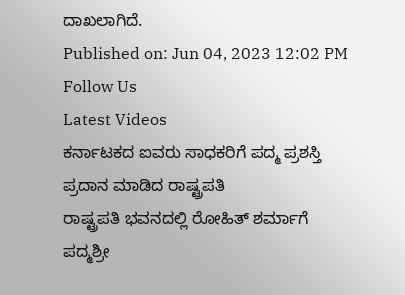ದಾಖಲಾಗಿದೆ.
Published on: Jun 04, 2023 12:02 PM
Follow Us
Latest Videos
ಕರ್ನಾಟಕದ ಐವರು ಸಾಧಕರಿಗೆ ಪದ್ಮ ಪ್ರಶಸ್ತಿ ಪ್ರದಾನ ಮಾಡಿದ ರಾಷ್ಟ್ರಪತಿ
ರಾಷ್ಟ್ರಪತಿ ಭವನದಲ್ಲಿ ರೋಹಿತ್ ಶರ್ಮಾಗೆ ಪದ್ಮಶ್ರೀ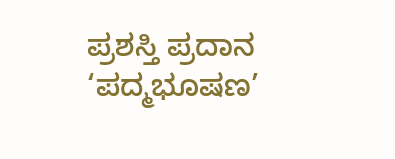ಪ್ರಶಸ್ತಿ ಪ್ರದಾನ
‘ಪದ್ಮಭೂಷಣ’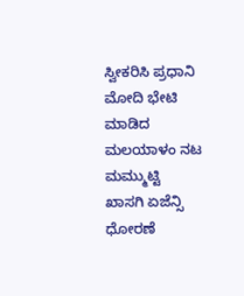ಸ್ವೀಕರಿಸಿ ಪ್ರಧಾನಿ ಮೋದಿ ಭೇಟಿ ಮಾಡಿದ ಮಲಯಾಳಂ ನಟ ಮಮ್ಮುಟ್ಟಿ
ಖಾಸಗಿ ಏಜೆನ್ಸಿ ಧೋರಣೆ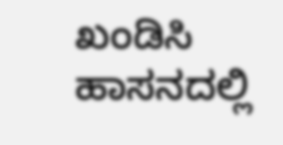ಖಂಡಿಸಿ ಹಾಸನದಲ್ಲಿ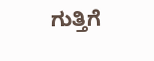ಗುತ್ತಿಗೆ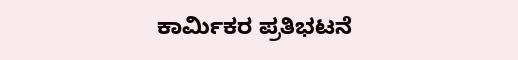ಕಾರ್ಮಿಕರ ಪ್ರತಿಭಟನೆ